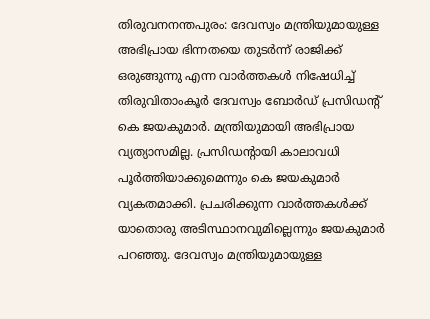തിരുവനനന്തപുരം: ദേവസ്വം മന്ത്രിയുമായുള്ള അഭിപ്രായ ഭിന്നതയെ തുടർന്ന് രാജിക്ക് ഒരുങ്ങുന്നു എന്ന വാർത്തകൾ നിഷേധിച്ച് തിരുവിതാംകൂർ ദേവസ്വം ബോർഡ് പ്രസിഡന്റ് കെ ജയകുമാർ. മന്ത്രിയുമായി അഭിപ്രായ വ്യത്യാസമില്ല. പ്രസിഡന്റായി കാലാവധി പൂർത്തിയാക്കുമെന്നും കെ ജയകുമാർ വ്യകതമാക്കി. പ്രചരിക്കുന്ന വാർത്തകൾക്ക് യാതൊരു അടിസ്ഥാനവുമില്ലെന്നും ജയകുമാർ പറഞ്ഞു. ദേവസ്വം മന്ത്രിയുമായുള്ള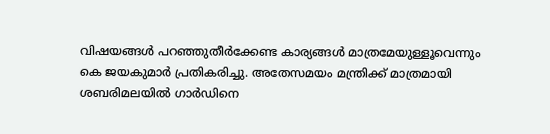വിഷയങ്ങൾ പറഞ്ഞുതീർക്കേണ്ട കാര്യങ്ങൾ മാത്രമേയുള്ളൂവെന്നും കെ ജയകുമാർ പ്രതികരിച്ചു. അതേസമയം മന്ത്രിക്ക് മാത്രമായി ശബരിമലയിൽ ഗാർഡിനെ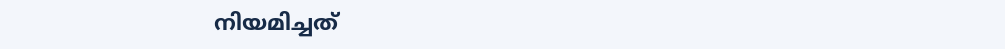നിയമിച്ചത്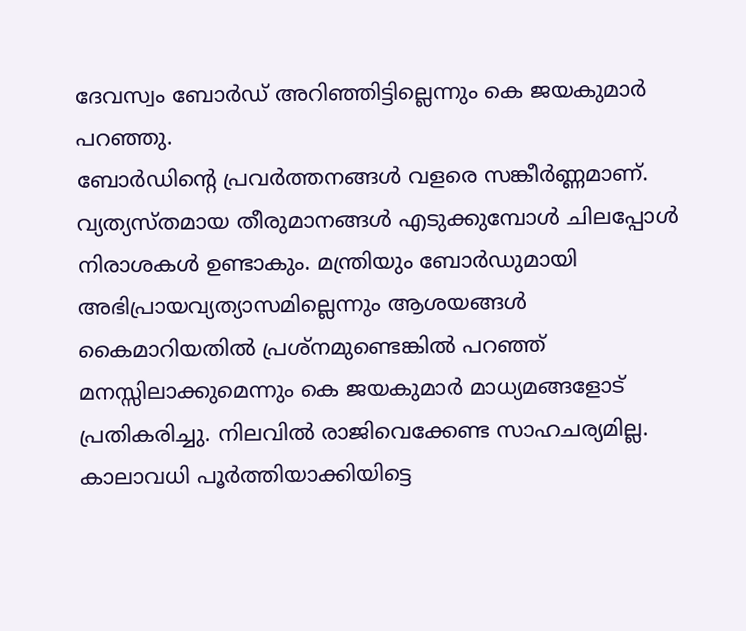ദേവസ്വം ബോർഡ് അറിഞ്ഞിട്ടില്ലെന്നും കെ ജയകുമാർ പറഞ്ഞു.
ബോർഡിന്റെ പ്രവർത്തനങ്ങൾ വളരെ സങ്കീർണ്ണമാണ്. വ്യത്യസ്തമായ തീരുമാനങ്ങൾ എടുക്കുമ്പോൾ ചിലപ്പോൾ നിരാശകൾ ഉണ്ടാകും. മന്ത്രിയും ബോർഡുമായി അഭിപ്രായവ്യത്യാസമില്ലെന്നും ആശയങ്ങൾ കൈമാറിയതിൽ പ്രശ്നമുണ്ടെങ്കിൽ പറഞ്ഞ് മനസ്സിലാക്കുമെന്നും കെ ജയകുമാർ മാധ്യമങ്ങളോട് പ്രതികരിച്ചു. നിലവിൽ രാജിവെക്കേണ്ട സാഹചര്യമില്ല. കാലാവധി പൂർത്തിയാക്കിയിട്ടെ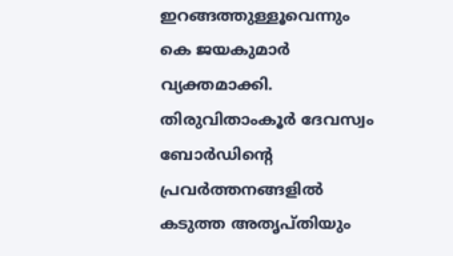ഇറങ്ങത്തുള്ളൂവെന്നും കെ ജയകുമാർ വ്യക്തമാക്കി.
തിരുവിതാംകൂർ ദേവസ്വം ബോർഡിന്റെ പ്രവർത്തനങ്ങളിൽ കടുത്ത അതൃപ്തിയും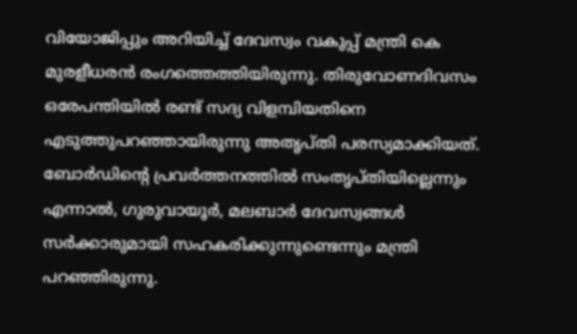വിയോജിപ്പും അറിയിച്ച് ദേവസ്വം വകുപ്പ് മന്ത്രി കെ മുരളീധരൻ രംഗത്തെത്തിയിരുന്നു. തിരുവോണദിവസം ഒരേപന്തിയിൽ രണ്ട് സദ്യ വിളമ്പിയതിനെ എടുത്തുപറഞ്ഞായിരുന്നു അതൃപ്തി പരസ്യമാക്കിയത്. ബോർഡിന്റെ പ്രവർത്തനത്തിൽ സംതൃപ്തിയില്ലെന്നും എന്നാൽ, ഗുരുവായൂർ, മലബാർ ദേവസ്വങ്ങൾ സർക്കാരുമായി സഹകരിക്കുന്നുണ്ടെന്നും മന്ത്രി പറഞ്ഞിരുന്നു.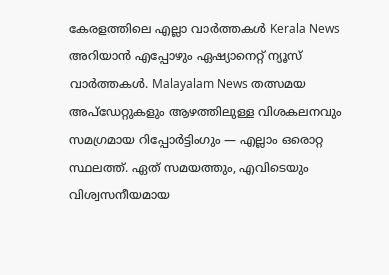കേരളത്തിലെ എല്ലാ വാർത്തകൾ Kerala News അറിയാൻ എപ്പോഴും ഏഷ്യാനെറ്റ് ന്യൂസ് വാർത്തകൾ. Malayalam News തത്സമയ അപ്ഡേറ്റുകളും ആഴത്തിലുള്ള വിശകലനവും സമഗ്രമായ റിപ്പോർട്ടിംഗും — എല്ലാം ഒരൊറ്റ സ്ഥലത്ത്. ഏത് സമയത്തും, എവിടെയും വിശ്വസനീയമായ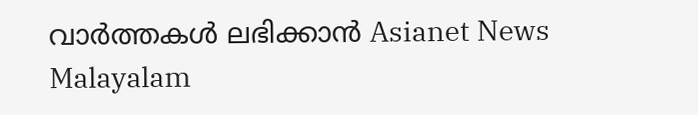വാർത്തകൾ ലഭിക്കാൻ Asianet News Malayalam